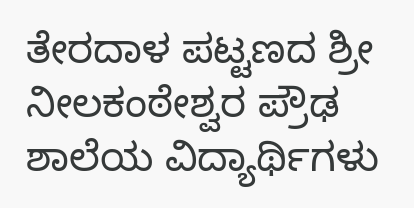ತೇರದಾಳ ಪಟ್ಟಣದ ಶ್ರೀ ನೀಲಕಂಠೇಶ್ವರ ಪ್ರೌಢ ಶಾಲೆಯ ವಿದ್ಯಾರ್ಥಿಗಳು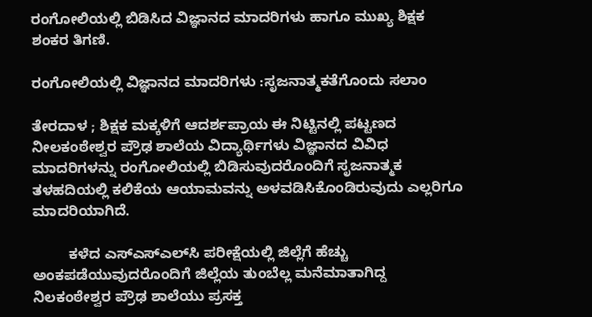ರಂಗೋಲಿಯಲ್ಲಿ ಬಿಡಿಸಿದ ವಿಜ್ಞಾನದ ಮಾದರಿಗಳು ಹಾಗೂ ಮುಖ್ಯ ಶಿಕ್ಷಕ ಶಂಕರ ತಿಗಣಿ.

ರಂಗೋಲಿಯಲ್ಲಿ ವಿಜ್ಞಾನದ ಮಾದರಿಗಳು :ಸೃಜನಾತ್ಮಕತೆಗೊಂದು ಸಲಾಂ

ತೇರದಾಳ ; ಶಿಕ್ಷಕ ಮಕ್ಕಳಿಗೆ ಆದರ್ಶಪ್ರಾಯ ಈ ನಿಟ್ಟಿನಲ್ಲಿ ಪಟ್ಟಣದ ನೀಲಕಂಠೇಶ್ವರ ಪ್ರೌಢ ಶಾಲೆಯ ವಿದ್ಯಾರ್ಥಿಗಳು ವಿಜ್ಞಾನದ ವಿವಿಧ ಮಾದರಿಗಳನ್ನು ರಂಗೋಲಿಯಲ್ಲಿ ಬಿಡಿಸುವುದರೊಂದಿಗೆ ಸೃಜನಾತ್ಮಕ ತಳಹದಿಯಲ್ಲಿ ಕಲಿಕೆಯ ಆಯಾಮವನ್ನು ಅಳವಡಿಸಿಕೊಂಡಿರುವುದು ಎಲ್ಲರಿಗೂ ಮಾದರಿಯಾಗಿದೆ.

         ಕಳೆದ ಎಸ್‍ಎಸ್‍ಎಲ್‍ಸಿ ಪರೀಕ್ಷೆಯಲ್ಲಿ ಜಿಲ್ಲೆಗೆ ಹೆಚ್ಚು ಅಂಕಪಡೆಯುವುದರೊಂದಿಗೆ ಜಿಲ್ಲೆಯ ತುಂಬೆಲ್ಲ ಮನೆಮಾತಾಗಿದ್ದ ನಿಲಕಂಠೇಶ್ವರ ಪ್ರೌಢ ಶಾಲೆಯು ಪ್ರಸಕ್ತ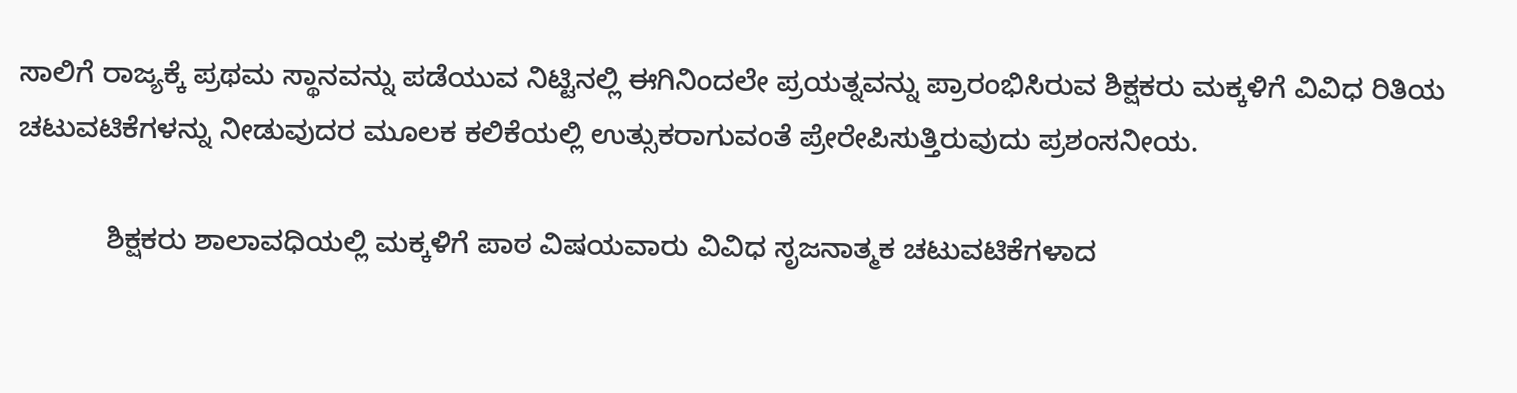ಸಾಲಿಗೆ ರಾಜ್ಯಕ್ಕೆ ಪ್ರಥಮ ಸ್ಥಾನವನ್ನು ಪಡೆಯುವ ನಿಟ್ಟಿನಲ್ಲಿ ಈಗಿನಿಂದಲೇ ಪ್ರಯತ್ನವನ್ನು ಪ್ರಾರಂಭಿಸಿರುವ ಶಿಕ್ಷಕರು ಮಕ್ಕಳಿಗೆ ವಿವಿಧ ರಿತಿಯ ಚಟುವಟಿಕೆಗಳನ್ನು ನೀಡುವುದರ ಮೂಲಕ ಕಲಿಕೆಯಲ್ಲಿ ಉತ್ಸುಕರಾಗುವಂತೆ ಪ್ರೇರೇಪಿಸುತ್ತಿರುವುದು ಪ್ರಶಂಸನೀಯ.

           ಶಿಕ್ಷಕರು ಶಾಲಾವಧಿಯಲ್ಲಿ ಮಕ್ಕಳಿಗೆ ಪಾಠ ವಿಷಯವಾರು ವಿವಿಧ ಸೃಜನಾತ್ಮಕ ಚಟುವಟಿಕೆಗಳಾದ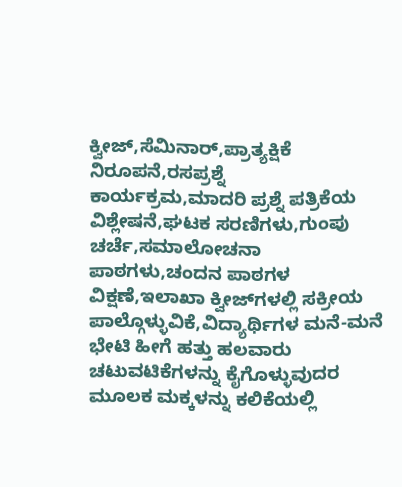ಕ್ವೀಜ್,ಸೆಮಿನಾರ್,ಪ್ರಾತ್ಯಕ್ಷಿಕೆ ನಿರೂಪನೆ,ರಸಪ್ರಶ್ನೆ ಕಾರ್ಯಕ್ರಮ,ಮಾದರಿ ಪ್ರಶ್ನೆ ಪತ್ರಿಕೆಯ ವಿಶ್ಲೇಷನೆ,ಘಟಕ ಸರಣಿಗಳು,ಗುಂಪು ಚರ್ಚೆ,ಸಮಾಲೋಚನಾ ಪಾಠಗಳು,ಚಂದನ ಪಾಠಗಳ ವಿಕ್ಷಣೆ,ಇಲಾಖಾ ಕ್ವೀಜ್‍ಗಳಲ್ಲಿ ಸಕ್ರೀಯ ಪಾಲ್ಗೊಳ್ಳುವಿಕೆ,ವಿದ್ಯಾರ್ಥಿಗಳ ಮನೆ-ಮನೆ ಭೇಟಿ ಹೀಗೆ ಹತ್ತು ಹಲವಾರು ಚಟುವಟಿಕೆಗಳನ್ನು ಕೈಗೊಳ್ಳುವುದರ ಮೂಲಕ ಮಕ್ಕಳನ್ನು ಕಲಿಕೆಯಲ್ಲಿ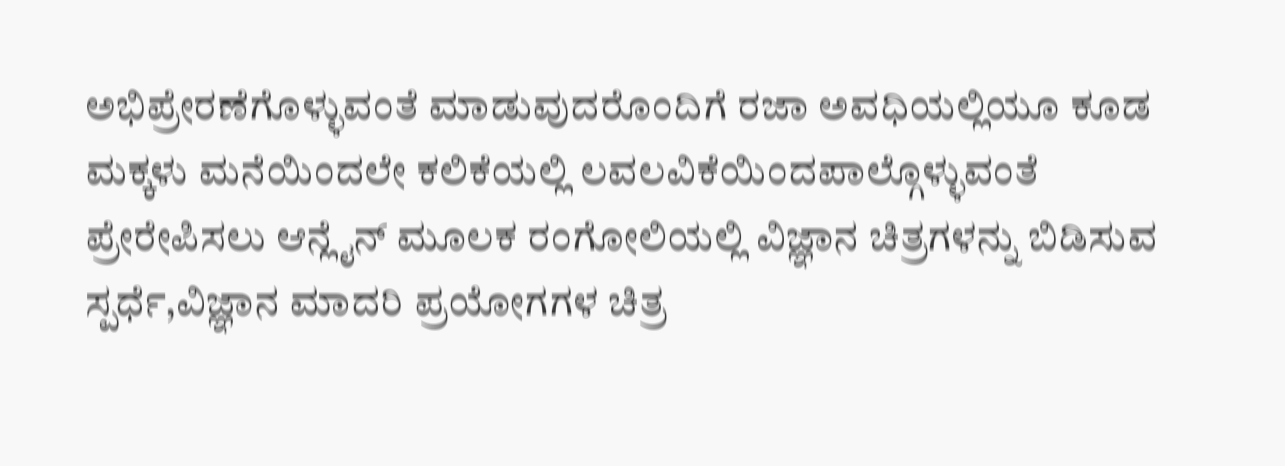ಅಭಿಪ್ರೇರಣೆಗೊಳ್ಳುವಂತೆ ಮಾಡುವುದರೊಂದಿಗೆ ರಜಾ ಅವಧಿಯಲ್ಲಿಯೂ ಕೂಡ ಮಕ್ಕಳು ಮನೆಯಿಂದಲೇ ಕಲಿಕೆಯಲ್ಲಿ ಲವಲವಿಕೆಯಿಂದಪಾಲ್ಗೊಳ್ಳುವಂತೆ ಪ್ರೇರೇಪಿಸಲು ಆನ್ಲೈನ್ ಮೂಲಕ ರಂಗೋಲಿಯಲ್ಲಿ ವಿಜ್ಞಾನ ಚಿತ್ರಗಳನ್ನು ಬಿಡಿಸುವ ಸ್ಪರ್ಧೆ,ವಿಜ್ಞಾನ ಮಾದರಿ ಪ್ರಯೋಗಗಳ ಚಿತ್ರ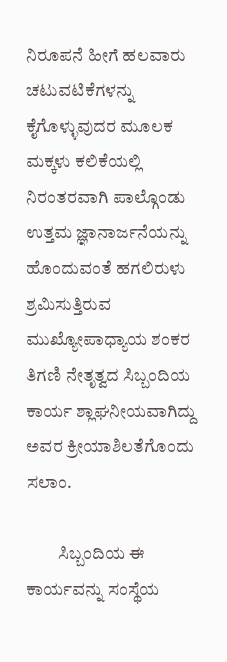ನಿರೂಪನೆ ಹೀಗೆ ಹಲವಾರು ಚಟುವಟಿಕೆಗಳನ್ನು ಕೈಗೊಳ್ಳುವುದರ ಮೂಲಕ ಮಕ್ಕಳು ಕಲಿಕೆಯಲ್ಲಿ ನಿರಂತರವಾಗಿ ಪಾಲ್ಗೊಂಡು ಉತ್ತಮ ಜ್ಞಾನಾರ್ಜನೆಯನ್ನು ಹೊಂದುವಂತೆ ಹಗಲಿರುಳು ಶ್ರಮಿಸುತ್ತಿರುವ ಮುಖ್ಯೋಪಾಧ್ಯಾಯ ಶಂಕರ ತಿಗಣಿ ನೇತೃತ್ವದ ಸಿಬ್ಬಂದಿಯ ಕಾರ್ಯ ಶ್ಲಾಘನೀಯವಾಗಿದ್ದು ಅವರ ಕ್ರೀಯಾಶಿಲತೆಗೊಂದು ಸಲಾಂ.

         ಸಿಬ್ಬಂದಿಯ ಈ ಕಾರ್ಯವನ್ನು ಸಂಸ್ಥೆಯ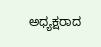ಅಧ್ಯಕ್ಷರಾದ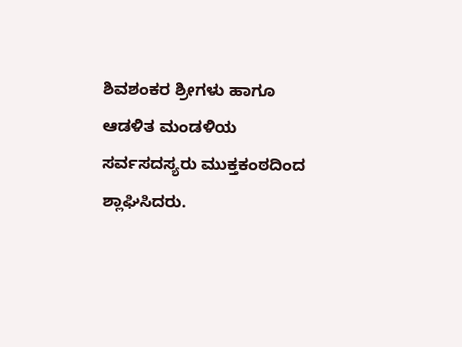ಶಿವಶಂಕರ ಶ್ರೀಗಳು ಹಾಗೂ ಆಡಳಿತ ಮಂಡಳಿಯ ಸರ್ವಸದಸ್ಯರು ಮುಕ್ತಕಂಠದಿಂದ ಶ್ಲಾಘಿಸಿದರು.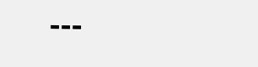---